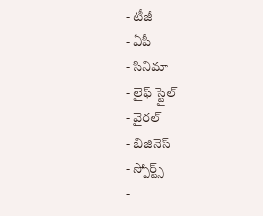- టీజీ
- ఏపీ
- సినిమా
- లైఫ్ స్టైల్
- వైరల్
- బిజినెస్
- స్పోర్ట్స్
-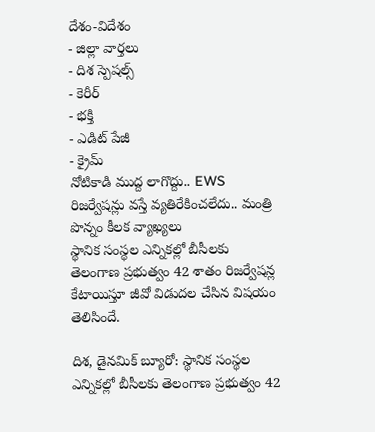దేశం-విదేశం
- జిల్లా వార్తలు
- దిశ స్పెషల్స్
- కెరీర్
- భక్తి
- ఎడిట్ పేజీ
- క్రైమ్
నోటికాడి ముద్ద లాగొద్దు.. EWS రిజర్వేషన్లు వస్తే వ్యతిరేకించలేదు.. మంత్రి పొన్నం కీలక వ్యాఖ్యలు
స్థానిక సంస్థల ఎన్నికల్లో బీసీలకు తెలంగాణ ప్రభుత్వం 42 శాతం రిజర్వేషన్ల కేటాయిస్తూ జీవో విడుదల చేసిన విషయం తెలిసిందే.

దిశ, డైనమిక్ బ్యూరో: స్థానిక సంస్థల ఎన్నికల్లో బీసీలకు తెలంగాణ ప్రభుత్వం 42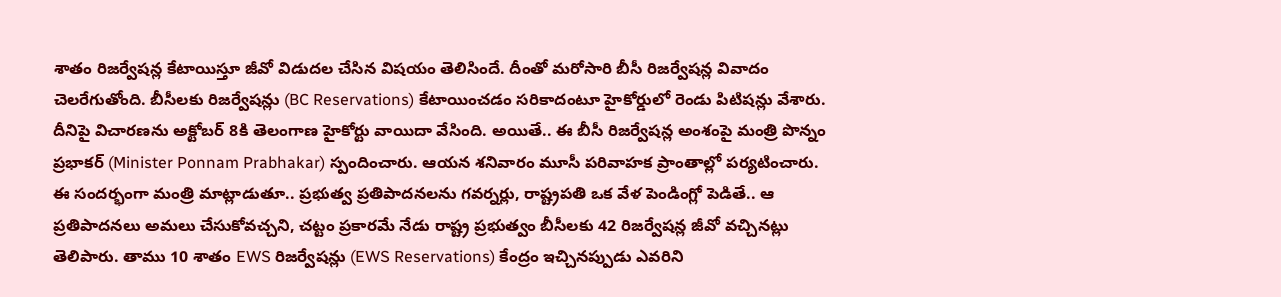శాతం రిజర్వేషన్ల కేటాయిస్తూ జీవో విడుదల చేసిన విషయం తెలిసిందే. దీంతో మరోసారి బీసీ రిజర్వేషన్ల వివాదం చెలరేగుతోంది. బీసీలకు రిజర్వేషన్లు (BC Reservations) కేటాయించడం సరికాదంటూ హైకోర్డులో రెండు పిటిషన్లు వేశారు. దీనిపై విచారణను అక్టోబర్ 8కి తెలంగాణ హైకోర్టు వాయిదా వేసింది. అయితే.. ఈ బీసీ రిజర్వేషన్ల అంశంపై మంత్రి పొన్నం ప్రభాకర్ (Minister Ponnam Prabhakar) స్పందించారు. ఆయన శనివారం మూసీ పరివాహక ప్రాంతాల్లో పర్యటించారు.
ఈ సందర్భంగా మంత్రి మాట్లాడుతూ.. ప్రభుత్వ ప్రతిపాదనలను గవర్నర్లు, రాష్ట్రపతి ఒక వేళ పెండింగ్లో పెడితే.. ఆ ప్రతిపాదనలు అమలు చేసుకోవచ్చని, చట్టం ప్రకారమే నేడు రాష్ట్ర ప్రభుత్వం బీసీలకు 42 రిజర్వేషన్ల జీవో వచ్చినట్లు తెలిపారు. తాము 10 శాతం EWS రిజర్వేషన్లు (EWS Reservations) కేంద్రం ఇచ్చినప్పుడు ఎవరిని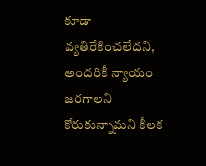కూడా వ్యతిరేకించలేదని, అందరికీ న్యాయం జరగాలని కోరుకున్నామని కీలక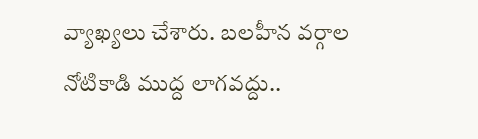వ్యాఖ్యలు చేశారు. బలహీన వర్గాల నోటికాడి ముద్ద లాగవద్దు..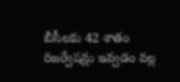బీసీలకు 42 శాతం రిజర్వేషన్లు ఇవ్వడం వల్ల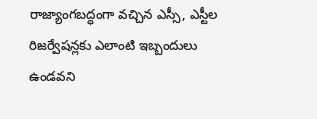రాజ్యాంగబద్ధంగా వచ్చిన ఎస్సీ, ఎస్టీల రిజర్వేషన్లకు ఎలాంటి ఇబ్బందులు ఉండవని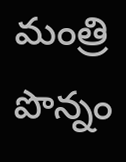మంత్రి పొన్నం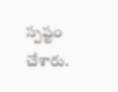స్పష్టం చేశారు.